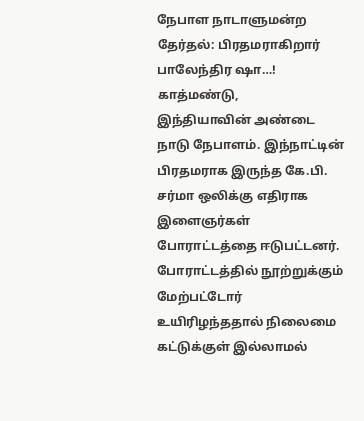நேபாள நாடாளுமன்ற தேர்தல்: பிரதமராகிறார் பாலேந்திர ஷா…!
காத்மண்டு,
இந்தியாவின் அண்டை நாடு நேபாளம். இந்நாட்டின் பிரதமராக இருந்த கே.பி. சர்மா ஒலிக்கு எதிராக இளைஞர்கள் போராட்டத்தை ஈடுபட்டனர். போராட்டத்தில் நூற்றுக்கும் மேற்பட்டோர் உயிரிழந்ததால் நிலைமை கட்டுக்குள் இல்லாமல்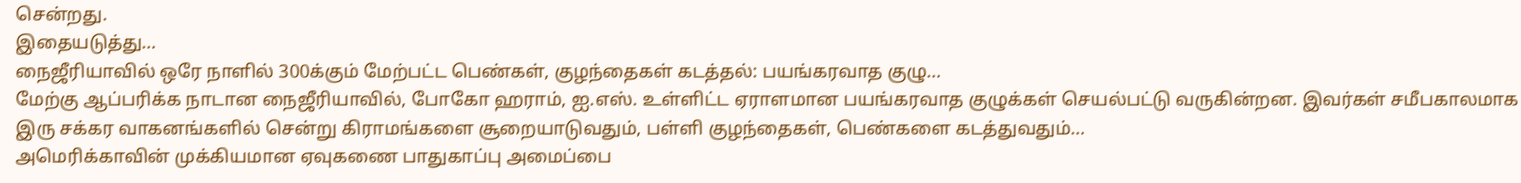சென்றது.
இதையடுத்து…
நைஜீரியாவில் ஒரே நாளில் 300க்கும் மேற்பட்ட பெண்கள், குழந்தைகள் கடத்தல்: பயங்கரவாத குழு…
மேற்கு ஆப்பரிக்க நாடான நைஜீரியாவில், போகோ ஹராம், ஐ.எஸ். உள்ளிட்ட ஏராளமான பயங்கரவாத குழுக்கள் செயல்பட்டு வருகின்றன. இவர்கள் சமீபகாலமாக இரு சக்கர வாகனங்களில் சென்று கிராமங்களை சூறையாடுவதும், பள்ளி குழந்தைகள், பெண்களை கடத்துவதும்…
அமெரிக்காவின் முக்கியமான ஏவுகணை பாதுகாப்பு அமைப்பை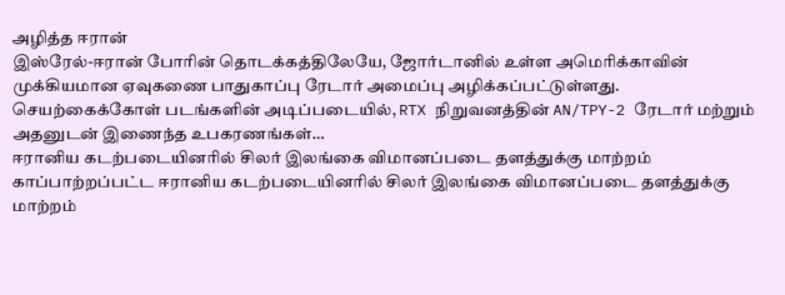அழித்த ஈரான்
இஸ்ரேல்-ஈரான் போரின் தொடக்கத்திலேயே, ஜோர்டானில் உள்ள அமெரிக்காவின் முக்கியமான ஏவுகணை பாதுகாப்பு ரேடார் அமைப்பு அழிக்கப்பட்டுள்ளது.
செயற்கைக்கோள் படங்களின் அடிப்படையில், RTX நிறுவனத்தின் AN/TPY-2 ரேடார் மற்றும் அதனுடன் இணைந்த உபகரணங்கள்…
ஈரானிய கடற்படையினரில் சிலர் இலங்கை விமானப்படை தளத்துக்கு மாற்றம்
காப்பாற்றப்பட்ட ஈரானிய கடற்படையினரில் சிலர் இலங்கை விமானப்படை தளத்துக்கு மாற்றம்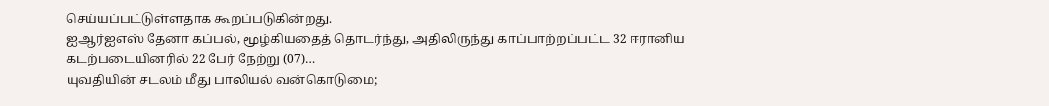செய்யப்பட்டுள்ளதாக கூறப்படுகின்றது.
ஐஆர்ஐஎஸ் தேனா கப்பல், மூழ்கியதைத் தொடர்ந்து, அதிலிருந்து காப்பாற்றப்பட்ட 32 ஈரானிய கடற்படையினரில் 22 பேர் நேற்று (07)…
யுவதியின் சடலம் மீது பாலியல் வன்கொடுமை;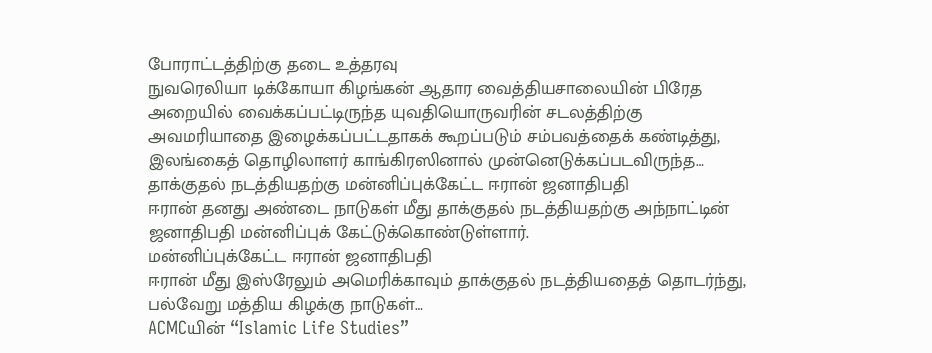போராட்டத்திற்கு தடை உத்தரவு
நுவரெலியா டிக்கோயா கிழங்கன் ஆதார வைத்தியசாலையின் பிரேத அறையில் வைக்கப்பட்டிருந்த யுவதியொருவரின் சடலத்திற்கு அவமரியாதை இழைக்கப்பட்டதாகக் கூறப்படும் சம்பவத்தைக் கண்டித்து, இலங்கைத் தொழிலாளர் காங்கிரஸினால் முன்னெடுக்கப்படவிருந்த…
தாக்குதல் நடத்தியதற்கு மன்னிப்புக்கேட்ட ஈரான் ஜனாதிபதி
ஈரான் தனது அண்டை நாடுகள் மீது தாக்குதல் நடத்தியதற்கு அந்நாட்டின் ஜனாதிபதி மன்னிப்புக் கேட்டுக்கொண்டுள்ளார்.
மன்னிப்புக்கேட்ட ஈரான் ஜனாதிபதி
ஈரான் மீது இஸ்ரேலும் அமெரிக்காவும் தாக்குதல் நடத்தியதைத் தொடர்ந்து, பல்வேறு மத்திய கிழக்கு நாடுகள்…
ACMCயின் “Islamic Life Studies”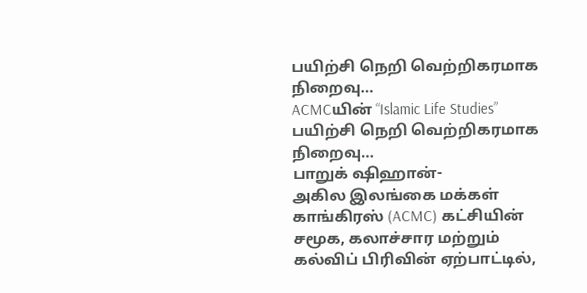பயிற்சி நெறி வெற்றிகரமாக நிறைவு…
ACMCயின் “Islamic Life Studies” பயிற்சி நெறி வெற்றிகரமாக நிறைவு…
பாறுக் ஷிஹான்-
அகில இலங்கை மக்கள் காங்கிரஸ் (ACMC) கட்சியின் சமூக, கலாச்சார மற்றும் கல்விப் பிரிவின் ஏற்பாட்டில்,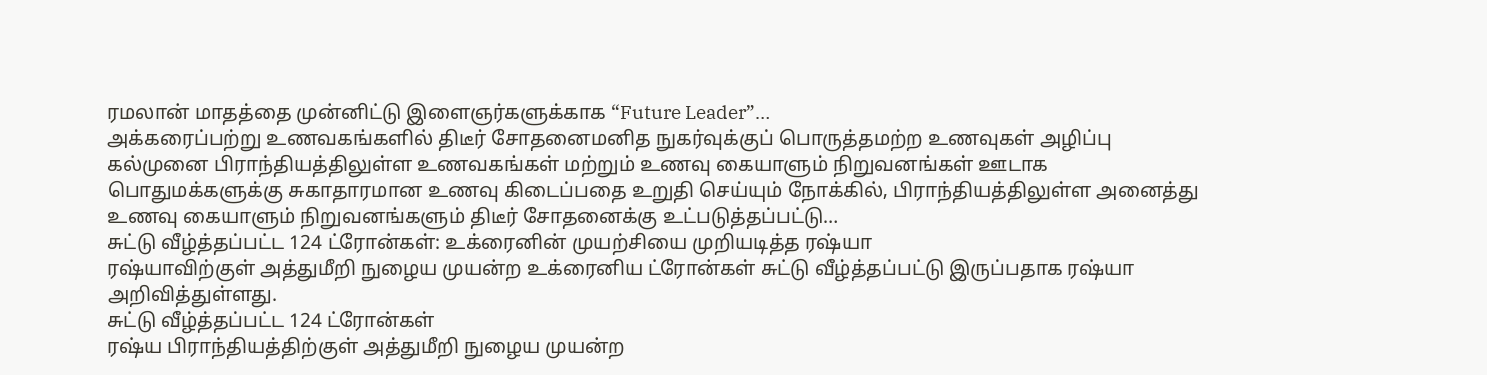ரமலான் மாதத்தை முன்னிட்டு இளைஞர்களுக்காக “Future Leader”…
அக்கரைப்பற்று உணவகங்களில் திடீர் சோதனைமனித நுகர்வுக்குப் பொருத்தமற்ற உணவுகள் அழிப்பு
கல்முனை பிராந்தியத்திலுள்ள உணவகங்கள் மற்றும் உணவு கையாளும் நிறுவனங்கள் ஊடாக பொதுமக்களுக்கு சுகாதாரமான உணவு கிடைப்பதை உறுதி செய்யும் நோக்கில், பிராந்தியத்திலுள்ள அனைத்து உணவு கையாளும் நிறுவனங்களும் திடீர் சோதனைக்கு உட்படுத்தப்பட்டு…
சுட்டு வீழ்த்தப்பட்ட 124 ட்ரோன்கள்: உக்ரைனின் முயற்சியை முறியடித்த ரஷ்யா
ரஷ்யாவிற்குள் அத்துமீறி நுழைய முயன்ற உக்ரைனிய ட்ரோன்கள் சுட்டு வீழ்த்தப்பட்டு இருப்பதாக ரஷ்யா அறிவித்துள்ளது.
சுட்டு வீழ்த்தப்பட்ட 124 ட்ரோன்கள்
ரஷ்ய பிராந்தியத்திற்குள் அத்துமீறி நுழைய முயன்ற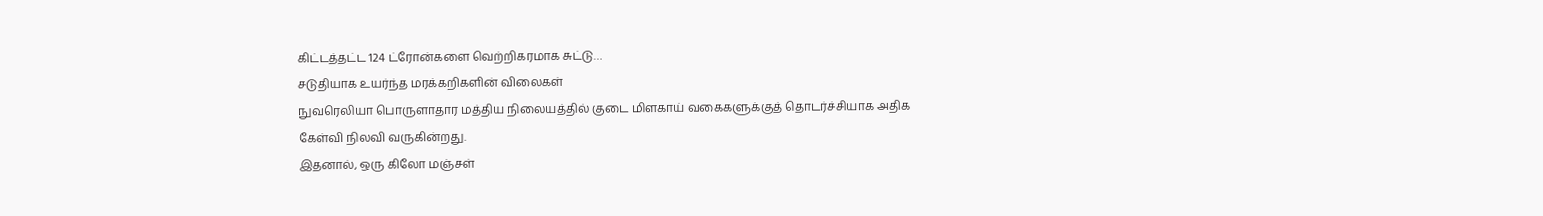கிட்டத்தட்ட 124 ட்ரோன்களை வெற்றிகரமாக சுட்டு…
சடுதியாக உயர்ந்த மரக்கறிகளின் விலைகள்
நுவரெலியா பொருளாதார மத்திய நிலையத்தில் குடை மிளகாய் வகைகளுக்குத் தொடர்ச்சியாக அதிக கேள்வி நிலவி வருகின்றது.
இதனால், ஒரு கிலோ மஞ்சள்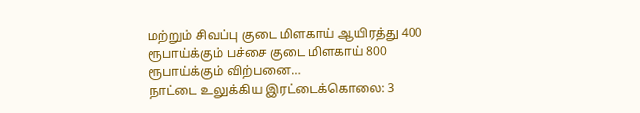மற்றும் சிவப்பு குடை மிளகாய் ஆயிரத்து 400 ரூபாய்க்கும் பச்சை குடை மிளகாய் 800 ரூபாய்க்கும் விற்பனை…
நாட்டை உலுக்கிய இரட்டைக்கொலை: 3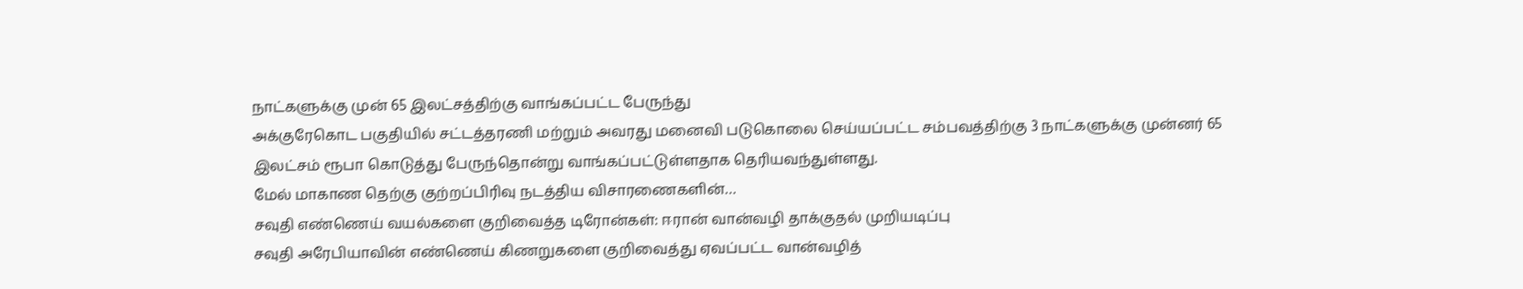நாட்களுக்கு முன் 65 இலட்சத்திற்கு வாங்கப்பட்ட பேருந்து
அக்குரேகொட பகுதியில் சட்டத்தரணி மற்றும் அவரது மனைவி படுகொலை செய்யப்பட்ட சம்பவத்திற்கு 3 நாட்களுக்கு முன்னர் 65 இலட்சம் ரூபா கொடுத்து பேருந்தொன்று வாங்கப்பட்டுள்ளதாக தெரியவந்துள்ளது.
மேல் மாகாண தெற்கு குற்றப்பிரிவு நடத்திய விசாரணைகளின்…
சவுதி எண்ணெய் வயல்களை குறிவைத்த டிரோன்கள்: ஈரான் வான்வழி தாக்குதல் முறியடிப்பு
சவுதி அரேபியாவின் எண்ணெய் கிணறுகளை குறிவைத்து ஏவப்பட்ட வான்வழித்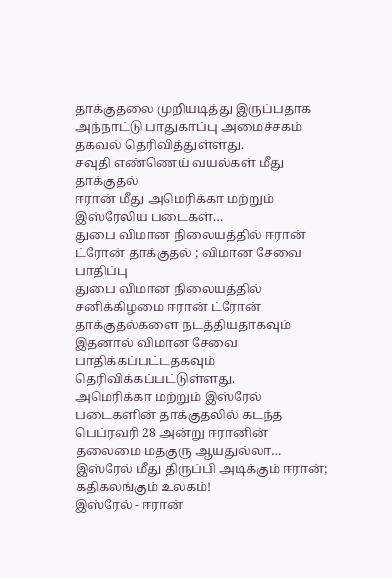தாக்குதலை முறியடித்து இருப்பதாக அந்நாட்டு பாதுகாப்பு அமைச்சகம் தகவல் தெரிவித்துள்ளது.
சவுதி எண்ணெய் வயல்கள் மீது தாக்குதல்
ஈரான் மீது அமெரிக்கா மற்றும் இஸ்ரேலிய படைகள்…
துபை விமான நிலையத்தில் ஈரான் ட்ரோன் தாக்குதல் ; விமான சேவை பாதிப்பு
துபை விமான நிலையத்தில் சனிக்கிழமை ஈரான் ட்ரோன் தாக்குதல்களை நடத்தியதாகவும் இதனால் விமான சேவை பாதிக்கப்பட்டதகவும் தெரிவிக்கப்பட்டுள்ளது.
அமெரிக்கா மற்றும் இஸ்ரேல் படைகளின் தாக்குதலில் கடந்த பெப்ரவரி 28 அன்று ஈரானின் தலைமை மதகுரு ஆயதுல்லா…
இஸ்ரேல் மீது திருப்பி அடிக்கும் ஈரான்; கதிகலங்கும் உலகம்!
இஸ்ரேல் - ஈரான்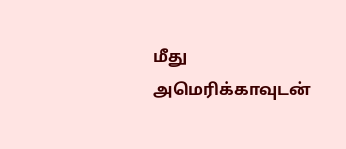மீது அமெரிக்காவுடன்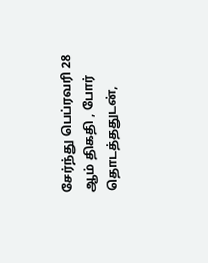சேர்ந்து பெப்ரவரி 28 ஆம் திகதி , போர் தொடத்ததுடன்,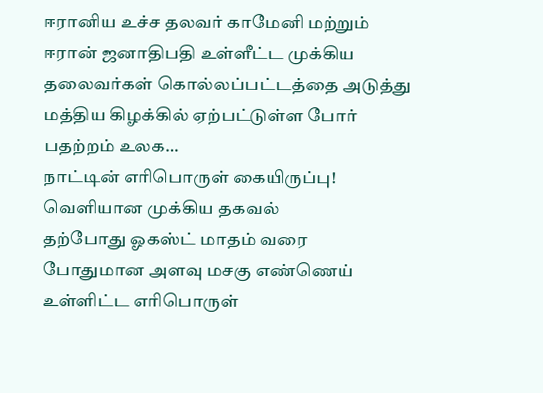ஈரானிய உச்ச தலவர் காமேனி மற்றும் ஈரான் ஜனாதிபதி உள்ளீட்ட முக்கிய தலைவர்கள் கொல்லப்பட்டத்தை அடுத்து மத்திய கிழக்கில் ஏற்பட்டுள்ள போர் பதற்றம் உலக…
நாட்டின் எரிபொருள் கையிருப்பு! வெளியான முக்கிய தகவல்
தற்போது ஓகஸ்ட் மாதம் வரை போதுமான அளவு மசகு எண்ணெய் உள்ளிட்ட எரிபொருள்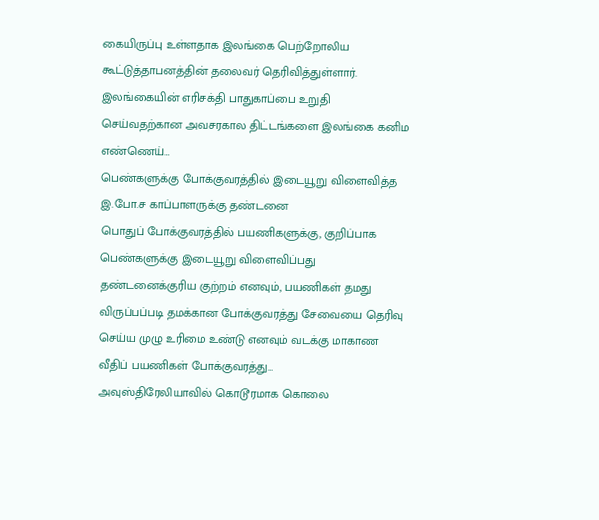கையிருப்பு உள்ளதாக இலங்கை பெற்றோலிய கூட்டுத்தாபனத்தின் தலைவர் தெரிவித்துள்ளார்.
இலங்கையின் எரிசக்தி பாதுகாப்பை உறுதி செய்வதற்கான அவசரகால திட்டங்களை இலங்கை கனிம எண்ணெய்…
பெண்களுக்கு போக்குவரத்தில் இடையூறு விளைவித்த இ.போ.ச காப்பாளருக்கு தண்டனை
பொதுப் போக்குவரத்தில் பயணிகளுக்கு, குறிப்பாக பெண்களுக்கு இடையூறு விளைவிப்பது தண்டனைக்குரிய குற்றம் எனவும், பயணிகள் தமது விருப்பப்படி தமக்கான போக்குவரத்து சேவையை தெரிவு செய்ய முழு உரிமை உண்டு எனவும் வடக்கு மாகாண வீதிப் பயணிகள் போக்குவரத்து…
அவுஸ்திரேலியாவில் கொடூரமாக கொலை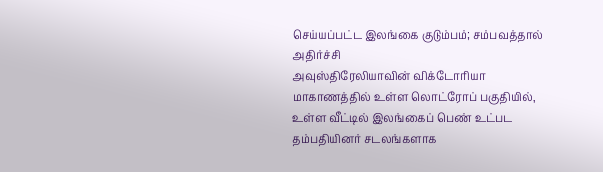செய்யப்பட்ட இலங்கை குடும்பம்; சம்பவத்தால் அதிர்ச்சி
அவுஸ்திரேலியாவின் விக்டோரியா மாகாணத்தில் உள்ள லொட்ரோப் பகுதியில், உள்ள வீட்டில் இலங்கைப் பெண் உட்பட தம்பதியினர் சடலங்களாக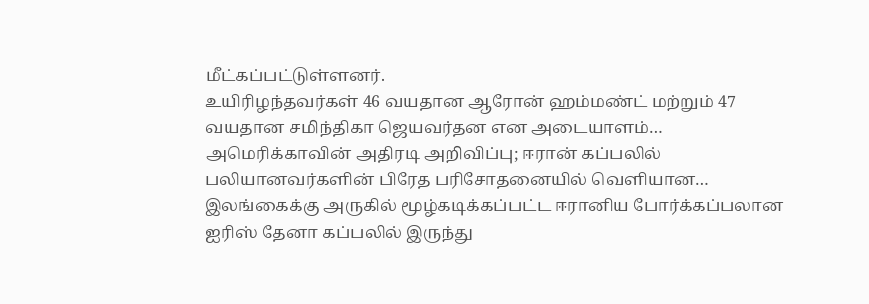மீட்கப்பட்டுள்ளனர்.
உயிரிழந்தவர்கள் 46 வயதான ஆரோன் ஹம்மண்ட் மற்றும் 47 வயதான சமிந்திகா ஜெயவர்தன என அடையாளம்…
அமெரிக்காவின் அதிரடி அறிவிப்பு; ஈரான் கப்பலில் பலியானவர்களின் பிரேத பரிசோதனையில் வெளியான…
இலங்கைக்கு அருகில் மூழ்கடிக்கப்பட்ட ஈரானிய போர்க்கப்பலான ஐரிஸ் தேனா கப்பலில் இருந்து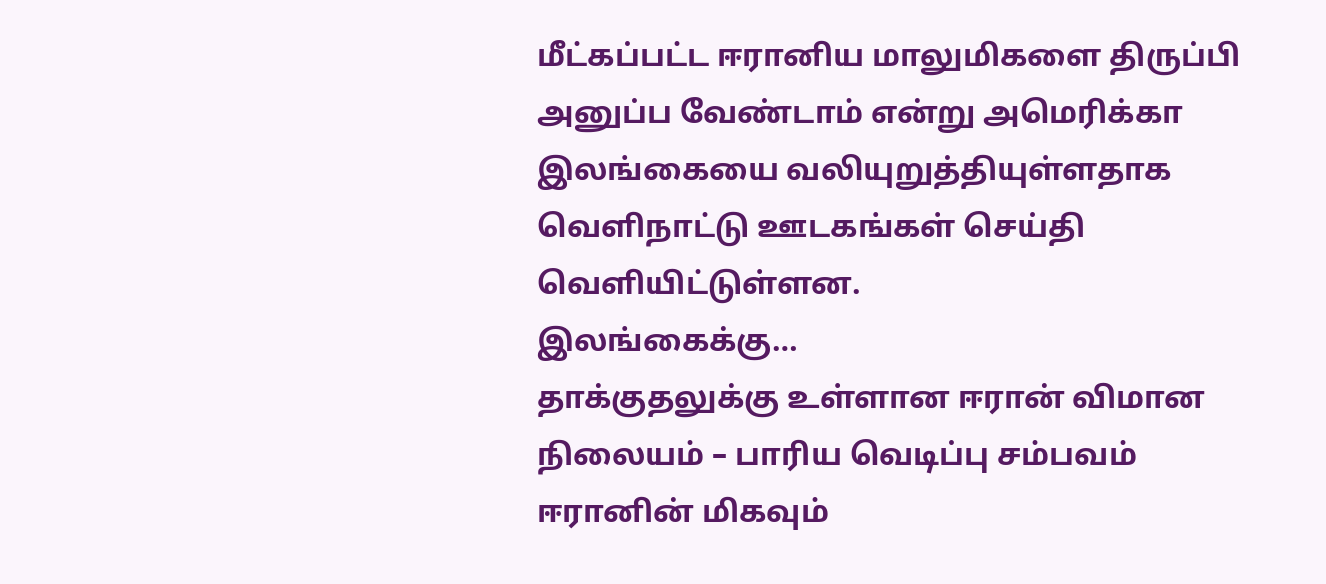மீட்கப்பட்ட ஈரானிய மாலுமிகளை திருப்பி அனுப்ப வேண்டாம் என்று அமெரிக்கா இலங்கையை வலியுறுத்தியுள்ளதாக வெளிநாட்டு ஊடகங்கள் செய்தி வெளியிட்டுள்ளன.
இலங்கைக்கு…
தாக்குதலுக்கு உள்ளான ஈரான் விமான நிலையம் – பாரிய வெடிப்பு சம்பவம்
ஈரானின் மிகவும்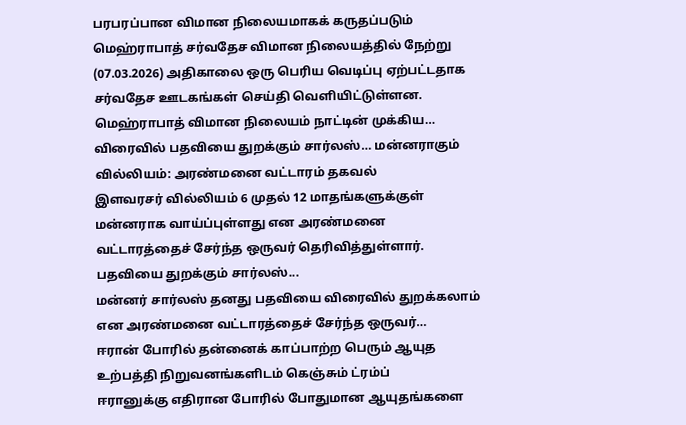பரபரப்பான விமான நிலையமாகக் கருதப்படும் மெஹ்ராபாத் சர்வதேச விமான நிலையத்தில் நேற்று (07.03.2026) அதிகாலை ஒரு பெரிய வெடிப்பு ஏற்பட்டதாக சர்வதேச ஊடகங்கள் செய்தி வெளியிட்டுள்ளன.
மெஹ்ராபாத் விமான நிலையம் நாட்டின் முக்கிய…
விரைவில் பதவியை துறக்கும் சார்லஸ்… மன்னராகும் வில்லியம்: அரண்மனை வட்டாரம் தகவல்
இளவரசர் வில்லியம் 6 முதல் 12 மாதங்களுக்குள் மன்னராக வாய்ப்புள்ளது என அரண்மனை வட்டாரத்தைச் சேர்ந்த ஒருவர் தெரிவித்துள்ளார்.
பதவியை துறக்கும் சார்லஸ்...
மன்னர் சார்லஸ் தனது பதவியை விரைவில் துறக்கலாம் என அரண்மனை வட்டாரத்தைச் சேர்ந்த ஒருவர்…
ஈரான் போரில் தன்னைக் காப்பாற்ற பெரும் ஆயுத உற்பத்தி நிறுவனங்களிடம் கெஞ்சும் ட்ரம்ப்
ஈரானுக்கு எதிரான போரில் போதுமான ஆயுதங்களை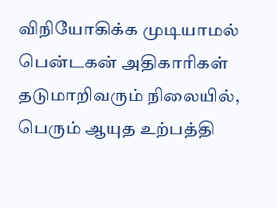விநியோகிக்க முடியாமல் பென்டகன் அதிகாரிகள் தடுமாறிவரும் நிலையில், பெரும் ஆயுத உற்பத்தி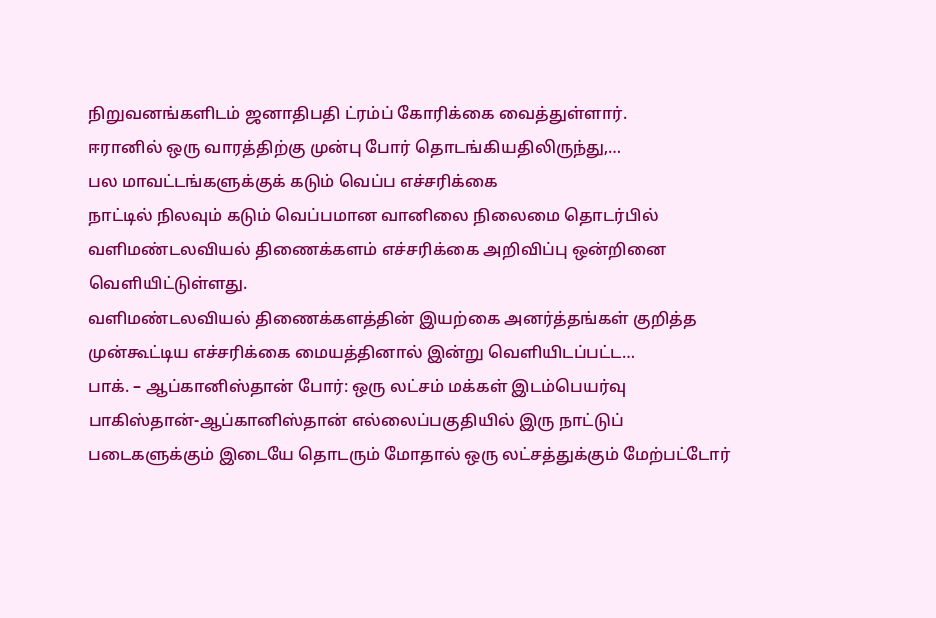நிறுவனங்களிடம் ஜனாதிபதி ட்ரம்ப் கோரிக்கை வைத்துள்ளார்.
ஈரானில் ஒரு வாரத்திற்கு முன்பு போர் தொடங்கியதிலிருந்து,…
பல மாவட்டங்களுக்குக் கடும் வெப்ப எச்சரிக்கை
நாட்டில் நிலவும் கடும் வெப்பமான வானிலை நிலைமை தொடர்பில் வளிமண்டலவியல் திணைக்களம் எச்சரிக்கை அறிவிப்பு ஒன்றினை வெளியிட்டுள்ளது.
வளிமண்டலவியல் திணைக்களத்தின் இயற்கை அனர்த்தங்கள் குறித்த முன்கூட்டிய எச்சரிக்கை மையத்தினால் இன்று வெளியிடப்பட்ட…
பாக். – ஆப்கானிஸ்தான் போர்: ஒரு லட்சம் மக்கள் இடம்பெயர்வு
பாகிஸ்தான்-ஆப்கானிஸ்தான் எல்லைப்பகுதியில் இரு நாட்டுப் படைகளுக்கும் இடையே தொடரும் மோதால் ஒரு லட்சத்துக்கும் மேற்பட்டோர்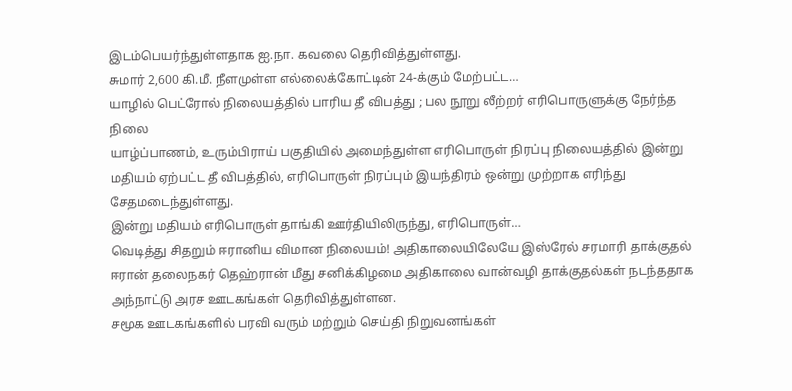இடம்பெயர்ந்துள்ளதாக ஐ.நா. கவலை தெரிவித்துள்ளது.
சுமார் 2,600 கி.மீ. நீளமுள்ள எல்லைக்கோட்டின் 24-க்கும் மேற்பட்ட…
யாழில் பெட்ரோல் நிலையத்தில் பாரிய தீ விபத்து ; பல நூறு லீற்றர் எரிபொருளுக்கு நேர்ந்த நிலை
யாழ்ப்பாணம், உரும்பிராய் பகுதியில் அமைந்துள்ள எரிபொருள் நிரப்பு நிலையத்தில் இன்று மதியம் ஏற்பட்ட தீ விபத்தில், எரிபொருள் நிரப்பும் இயந்திரம் ஒன்று முற்றாக எரிந்து சேதமடைந்துள்ளது.
இன்று மதியம் எரிபொருள் தாங்கி ஊர்தியிலிருந்து, எரிபொருள்…
வெடித்து சிதறும் ஈரானிய விமான நிலையம்! அதிகாலையிலேயே இஸ்ரேல் சரமாரி தாக்குதல்
ஈரான் தலைநகர் தெஹ்ரான் மீது சனிக்கிழமை அதிகாலை வான்வழி தாக்குதல்கள் நடந்ததாக அந்நாட்டு அரச ஊடகங்கள் தெரிவித்துள்ளன.
சமூக ஊடகங்களில் பரவி வரும் மற்றும் செய்தி நிறுவனங்கள்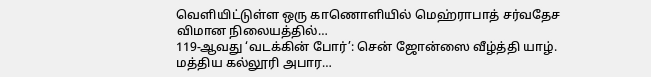வெளியிட்டுள்ள ஒரு காணொளியில் மெஹ்ராபாத் சர்வதேச விமான நிலையத்தில்…
119-ஆவது ‘வடக்கின் போர்’: சென் ஜோன்ஸை வீழ்த்தி யாழ். மத்திய கல்லூரி அபார…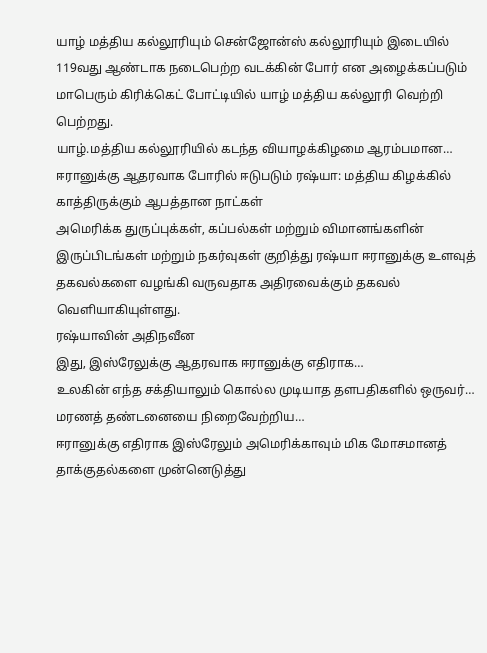யாழ் மத்திய கல்லூரியும் சென்ஜோன்ஸ் கல்லூரியும் இடையில் 119வது ஆண்டாக நடைபெற்ற வடக்கின் போர் என அழைக்கப்படும் மாபெரும் கிரிக்கெட் போட்டியில் யாழ் மத்திய கல்லூரி வெற்றி பெற்றது.
யாழ்.மத்திய கல்லூரியில் கடந்த வியாழக்கிழமை ஆரம்பமான…
ஈரானுக்கு ஆதரவாக போரில் ஈடுபடும் ரஷ்யா: மத்திய கிழக்கில் காத்திருக்கும் ஆபத்தான நாட்கள்
அமெரிக்க துருப்புக்கள், கப்பல்கள் மற்றும் விமானங்களின் இருப்பிடங்கள் மற்றும் நகர்வுகள் குறித்து ரஷ்யா ஈரானுக்கு உளவுத் தகவல்களை வழங்கி வருவதாக அதிரவைக்கும் தகவல் வெளியாகியுள்ளது.
ரஷ்யாவின் அதிநவீன
இது, இஸ்ரேலுக்கு ஆதரவாக ஈரானுக்கு எதிராக…
உலகின் எந்த சக்தியாலும் கொல்ல முடியாத தளபதிகளில் ஒருவர்… மரணத் தண்டனையை நிறைவேற்றிய…
ஈரானுக்கு எதிராக இஸ்ரேலும் அமெரிக்காவும் மிக மோசமானத் தாக்குதல்களை முன்னெடுத்து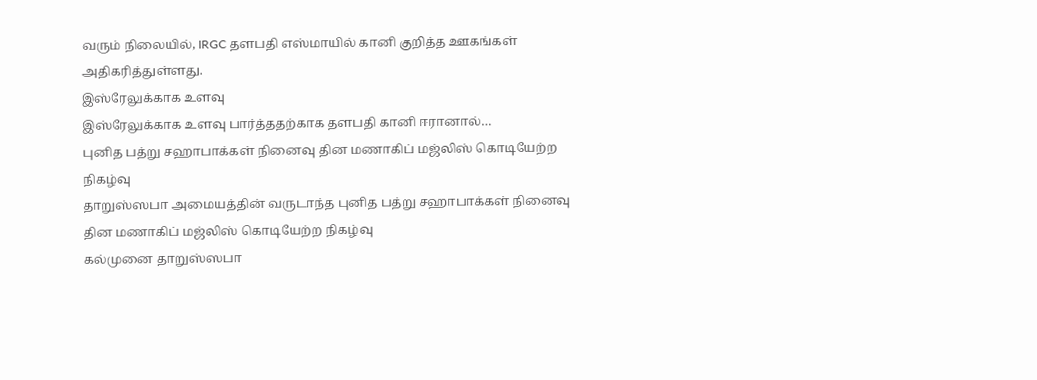வரும் நிலையில், IRGC தளபதி எஸ்மாயில் கானி குறித்த ஊகங்கள் அதிகரித்துள்ளது.
இஸ்ரேலுக்காக உளவு
இஸ்ரேலுக்காக உளவு பார்த்ததற்காக தளபதி கானி ஈரானால்…
புனித பத்று சஹாபாக்கள் நினைவு தின மணாகிப் மஜ்லிஸ் கொடியேற்ற நிகழ்வு
தாறுஸ்ஸபா அமையத்தின் வருடாந்த புனித பத்று சஹாபாக்கள் நினைவு தின மணாகிப் மஜ்லிஸ் கொடியேற்ற நிகழ்வு
கல்முனை தாறுஸ்ஸபா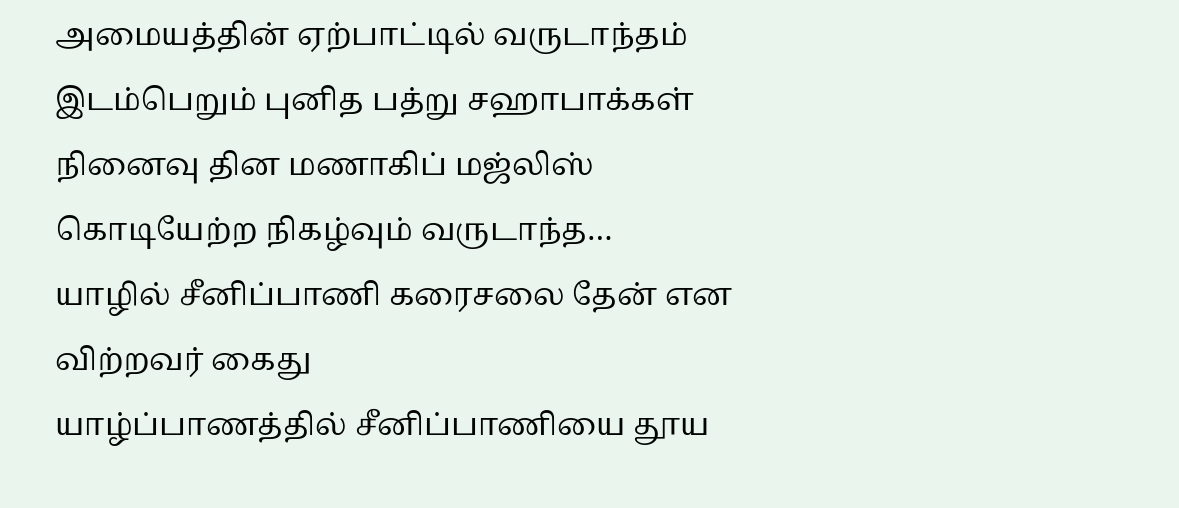அமையத்தின் ஏற்பாட்டில் வருடாந்தம் இடம்பெறும் புனித பத்று சஹாபாக்கள் நினைவு தின மணாகிப் மஜ்லிஸ் கொடியேற்ற நிகழ்வும் வருடாந்த…
யாழில் சீனிப்பாணி கரைசலை தேன் என விற்றவர் கைது
யாழ்ப்பாணத்தில் சீனிப்பாணியை தூய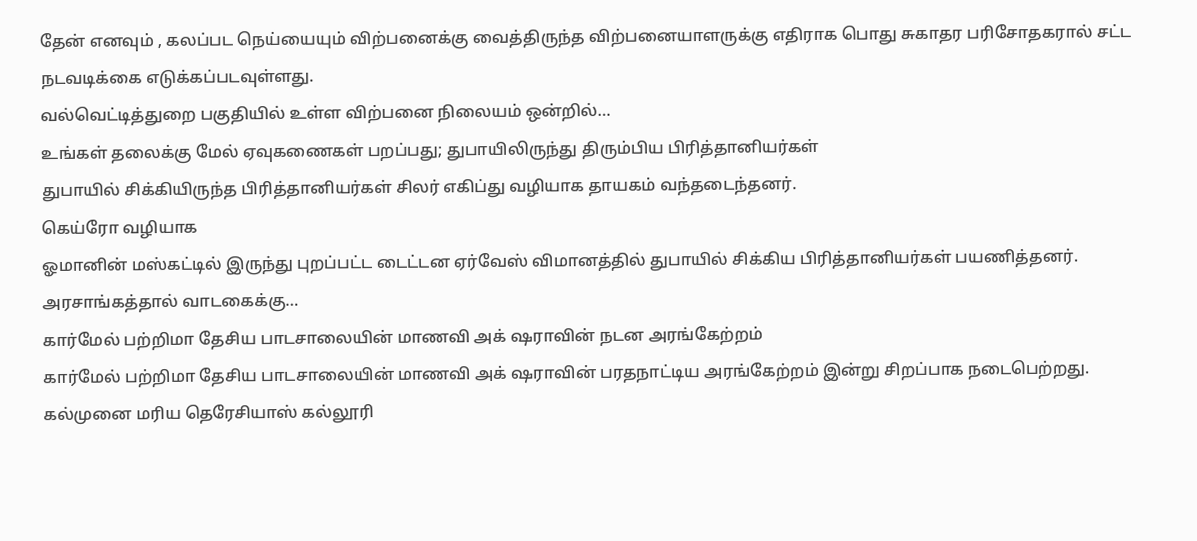தேன் எனவும் , கலப்பட நெய்யையும் விற்பனைக்கு வைத்திருந்த விற்பனையாளருக்கு எதிராக பொது சுகாதர பரிசோதகரால் சட்ட நடவடிக்கை எடுக்கப்படவுள்ளது.
வல்வெட்டித்துறை பகுதியில் உள்ள விற்பனை நிலையம் ஒன்றில்…
உங்கள் தலைக்கு மேல் ஏவுகணைகள் பறப்பது; துபாயிலிருந்து திரும்பிய பிரித்தானியர்கள்
துபாயில் சிக்கியிருந்த பிரித்தானியர்கள் சிலர் எகிப்து வழியாக தாயகம் வந்தடைந்தனர்.
கெய்ரோ வழியாக
ஓமானின் மஸ்கட்டில் இருந்து புறப்பட்ட டைட்டன ஏர்வேஸ் விமானத்தில் துபாயில் சிக்கிய பிரித்தானியர்கள் பயணித்தனர்.
அரசாங்கத்தால் வாடகைக்கு…
கார்மேல் பற்றிமா தேசிய பாடசாலையின் மாணவி அக் ஷராவின் நடன அரங்கேற்றம்
கார்மேல் பற்றிமா தேசிய பாடசாலையின் மாணவி அக் ஷராவின் பரதநாட்டிய அரங்கேற்றம் இன்று சிறப்பாக நடைபெற்றது.
கல்முனை மரிய தெரேசியாஸ் கல்லூரி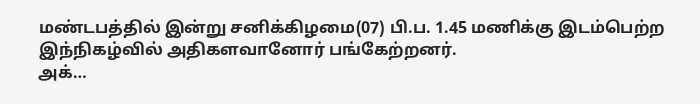மண்டபத்தில் இன்று சனிக்கிழமை(07) பி.ப. 1.45 மணிக்கு இடம்பெற்ற இந்நிகழ்வில் அதிகளவானோர் பங்கேற்றனர்.
அக்…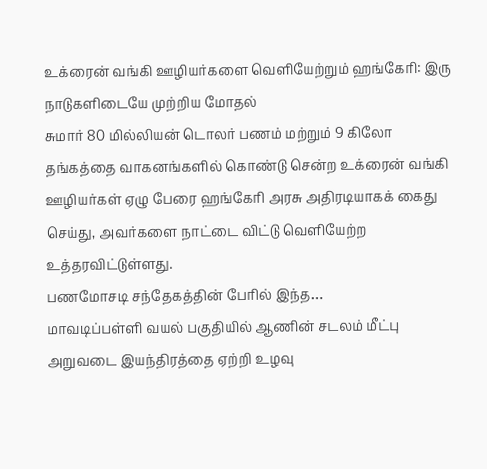உக்ரைன் வங்கி ஊழியர்களை வெளியேற்றும் ஹங்கேரி: இரு நாடுகளிடையே முற்றிய மோதல்
சுமார் 80 மில்லியன் டொலர் பணம் மற்றும் 9 கிலோ தங்கத்தை வாகனங்களில் கொண்டு சென்ற உக்ரைன் வங்கி ஊழியர்கள் ஏழு பேரை ஹங்கேரி அரசு அதிரடியாகக் கைது செய்து, அவர்களை நாட்டை விட்டு வெளியேற்ற உத்தரவிட்டுள்ளது.
பணமோசடி சந்தேகத்தின் பேரில் இந்த…
மாவடிப்பள்ளி வயல் பகுதியில் ஆணின் சடலம் மீட்பு
அறுவடை இயந்திரத்தை ஏற்றி உழவு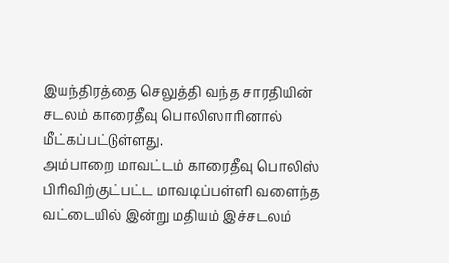இயந்திரத்தை செலுத்தி வந்த சாரதியின் சடலம் காரைதீவு பொலிஸாரினால் மீட்கப்பட்டுள்ளது.
அம்பாறை மாவட்டம் காரைதீவு பொலிஸ் பிரிவிற்குட்பட்ட மாவடிப்பள்ளி வளைந்த வட்டையில் இன்று மதியம் இச்சடலம்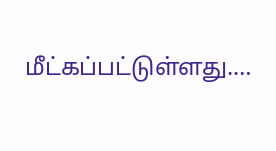மீட்கப்பட்டுள்ளது.…